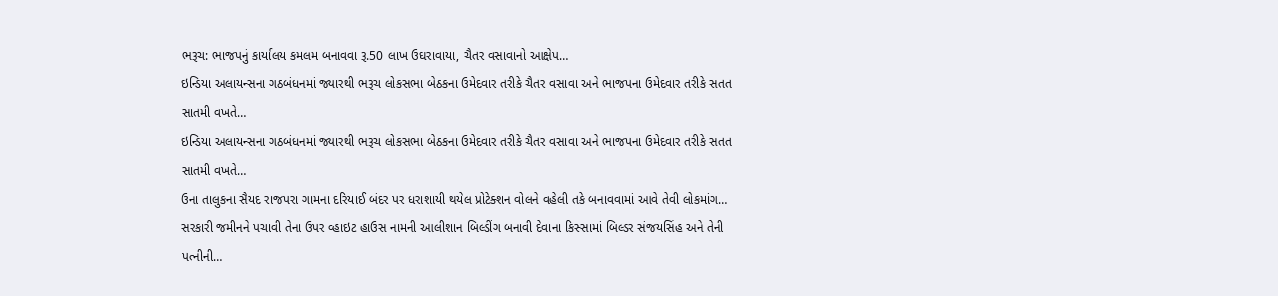ભરૂચ: ભાજપનું કાર્યાલય કમલમ બનાવવા રૂ.50 લાખ ઉઘરાવાયા, ચૈતર વસાવાનો આક્ષેપ…
ઇન્ડિયા અલાયન્સના ગઠબંધનમાં જ્યારથી ભરૂચ લોકસભા બેઠકના ઉમેદવાર તરીકે ચૈતર વસાવા અને ભાજપના ઉમેદવાર તરીકે સતત સાતમી વખતે…
ઇન્ડિયા અલાયન્સના ગઠબંધનમાં જ્યારથી ભરૂચ લોકસભા બેઠકના ઉમેદવાર તરીકે ચૈતર વસાવા અને ભાજપના ઉમેદવાર તરીકે સતત સાતમી વખતે…
ઉના તાલુકના સૈયદ રાજપરા ગામના દરિયાઈ બંદર પર ધરાશાયી થયેલ પ્રોટેક્શન વોલને વહેલી તકે બનાવવામાં આવે તેવી લોકમાંગ…
સરકારી જમીનને પચાવી તેના ઉપર વ્હાઇટ હાઉસ નામની આલીશાન બિલ્ડીંગ બનાવી દેવાના કિસ્સામાં બિલ્ડર સંજયસિંહ અને તેની પત્નીની…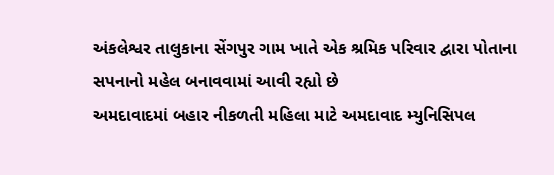અંકલેશ્વર તાલુકાના સેંગપુર ગામ ખાતે એક શ્રમિક પરિવાર દ્વારા પોતાના સપનાનો મહેલ બનાવવામાં આવી રહ્યો છે
અમદાવાદમાં બહાર નીકળતી મહિલા માટે અમદાવાદ મ્યુનિસિપલ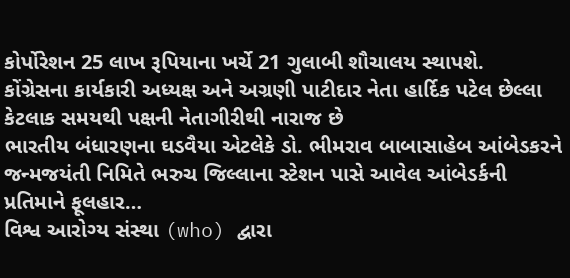કોર્પોરેશન 25 લાખ રૂપિયાના ખર્ચે 21 ગુલાબી શૌચાલય સ્થાપશે.
કોંગ્રેસના કાર્યકારી અધ્યક્ષ અને અગ્રણી પાટીદાર નેતા હાર્દિક પટેલ છેલ્લા કેટલાક સમયથી પક્ષની નેતાગીરીથી નારાજ છે
ભારતીય બંધારણના ઘડવૈયા એટલેકે ડો. ભીમરાવ બાબાસાહેબ આંબેડકરને જન્મજયંતી નિમિતે ભરુચ જિલ્લાના સ્ટેશન પાસે આવેલ આંબેડર્કની પ્રતિમાને ફૂલહાર…
વિશ્વ આરોગ્ય સંસ્થા (who) દ્વારા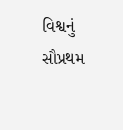વિશ્વનું સૌપ્રથમ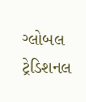ગ્લોબલ ટ્રેડિશનલ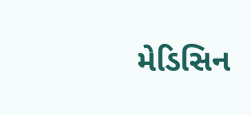મેડિસિન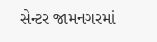સેન્ટર જામનગરમાં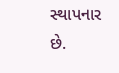સ્થાપનાર છે.